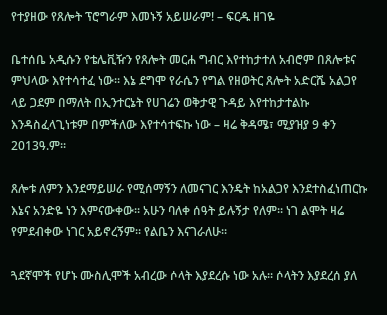የተያዘው የጸሎት ፕሮግራም እመኑኝ አይሠራም! – ፍርዱ ዘገዬ

ቤተሰቤ አዲሱን የቴሌቪዥን የጸሎት መርሐ ግብር እየተከታተለ አብሮም በጸሎቱና ምህላው እየተሳተፈ ነው፡፡ እኔ ደግሞ የራሴን የግል የዘወትር ጸሎት አድርሼ አልጋየ ላይ ጋደም በማለት በኢንተርኔት የሀገሬን ወቅታዊ ጉዳይ እየተከታተልኩ እንዳስፈላጊነቱም በምችለው እየተሳተፍኩ ነው – ዛሬ ቅዳሜ፣ ሚያዝያ 9 ቀን 2013ዓ.ም፡፡

ጸሎቱ ለምን እንደማይሠራ የሚሰማኝን ለመናገር እንዴት ከአልጋየ እንደተስፈነጠርኩ እኔና አንድዬ ነን እምናውቀው፡፡ አሁን ባለቀ ሰዓት ይሉኝታ የለም፡፡ ነገ ልሞት ዛሬ የምደብቀው ነገር አይኖረኝም፡፡ የልቤን እናገራለሁ፡፡

ጓደኛሞች የሆኑ ሙስሊሞች አብረው ሶላት እያደረሱ ነው አሉ፡፡ ሶላትን እያደረሰ ያለ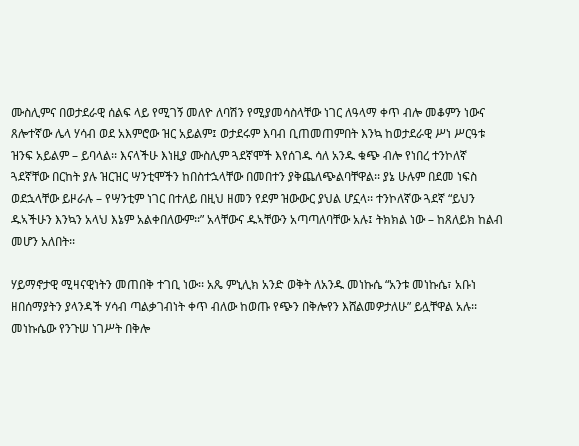ሙስሊምና በወታደራዊ ሰልፍ ላይ የሚገኝ መለዮ ለባሽን የሚያመሳስላቸው ነገር ለዓላማ ቀጥ ብሎ መቆምን ነውና ጸሎተኛው ሌላ ሃሳብ ወደ አእምሮው ዝር አይልም፤ ወታደሩም እባብ ቢጠመጠምበት እንኳ ከወታደራዊ ሥነ ሥርዓቱ ዝንፍ አይልም – ይባላል፡፡ እናላችሁ እነዚያ ሙስሊም ጓደኛሞች እየሰገዱ ሳለ አንዱ ቁጭ ብሎ የነበረ ተንኮለኛ ጓደኛቸው በርከት ያሉ ዝርዝር ሣንቲሞችን ከበስተኋላቸው በመበተን ያቅጨለጭልባቸዋል፡፡ ያኔ ሁሉም በደመ ነፍስ ወደኋላቸው ይዞራሉ – የሣንቲም ነገር በተለይ በዚህ ዘመን የደም ዝውውር ያህል ሆኗላ፡፡ ተንኮለኛው ጓደኛ “ይህን ዱኣችሁን እንኳን አላህ እኔም አልቀበለውም፡፡” አላቸውና ዱኣቸውን አጣጣለባቸው አሉ፤ ትክክል ነው – ከጸለይክ ከልብ መሆን አለበት፡፡

ሃይማኖታዊ ሚዛናዊነትን መጠበቅ ተገቢ ነው፡፡ አጼ ምኒሊክ አንድ ወቅት ለአንዱ መነኩሴ “አንቱ መነኩሴ፣ አቡነ ዘበሰማያትን ያላንዳች ሃሳብ ጣልቃገብነት ቀጥ ብለው ከወጡ የጭን በቅሎየን እሸልመዎታለሁ” ይሏቸዋል አሉ፡፡ መነኩሴው የንጉሠ ነገሥት በቅሎ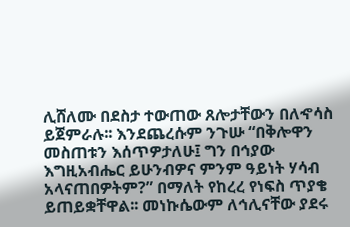ሊሸለሙ በደስታ ተውጠው ጸሎታቸውን በለኆሳስ ይጀምራሉ፡፡ እንደጨረሱም ንጉሡ “በቅሎዋን መስጠቱን እሰጥዎታለሁ፤ ግን በኅያው እግዚአብሔር ይሁንብዎና ምንም ዓይነት ሃሳብ አላናጠበዎትም?” በማለት የከረረ የነፍስ ጥያቄ ይጠይቋቸዋል፡፡ መነኩሴውም ለኅሊናቸው ያደሩ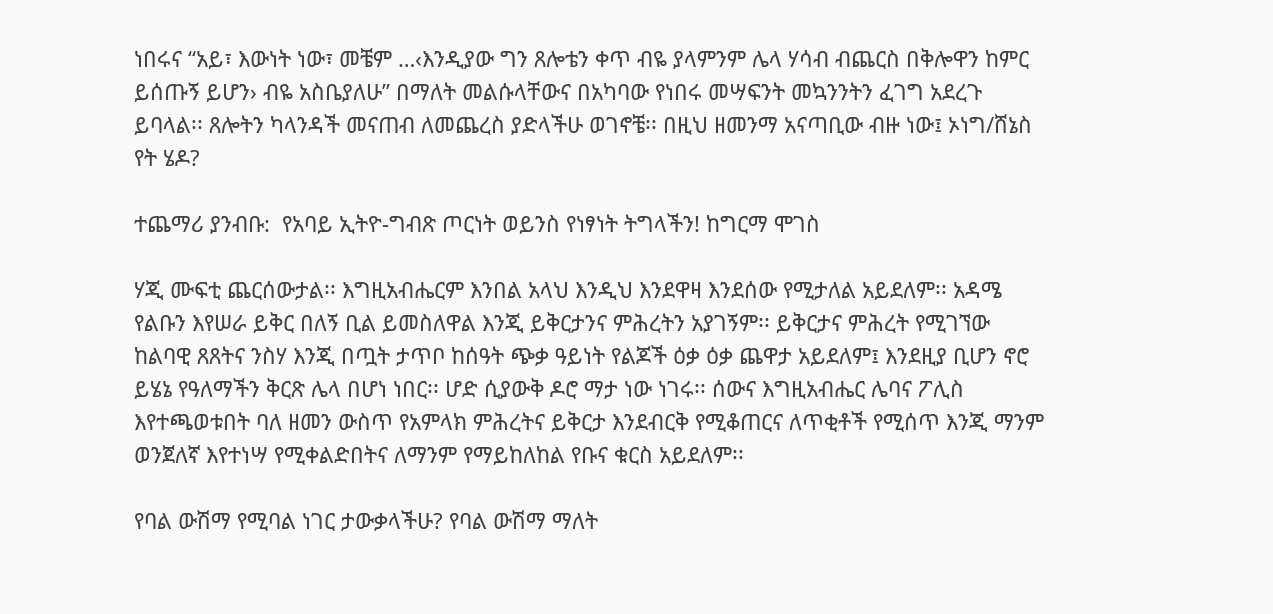ነበሩና “አይ፣ እውነት ነው፣ መቼም …‹እንዲያው ግን ጸሎቴን ቀጥ ብዬ ያላምንም ሌላ ሃሳብ ብጨርስ በቅሎዋን ከምር ይሰጡኝ ይሆን› ብዬ አስቤያለሁ” በማለት መልሱላቸውና በአካባው የነበሩ መሣፍንት መኳንንትን ፈገግ አደረጉ ይባላል፡፡ ጸሎትን ካላንዳች መናጠብ ለመጨረስ ያድላችሁ ወገኖቼ፡፡ በዚህ ዘመንማ አናጣቢው ብዙ ነው፤ ኦነግ/ሸኔስ የት ሄዶ?

ተጨማሪ ያንብቡ:  የአባይ ኢትዮ-ግብጽ ጦርነት ወይንስ የነፃነት ትግላችን! ከግርማ ሞገስ

ሃጂ ሙፍቲ ጨርሰውታል፡፡ እግዚአብሔርም እንበል አላህ እንዲህ እንደዋዛ እንደሰው የሚታለል አይደለም፡፡ አዳሜ የልቡን እየሠራ ይቅር በለኝ ቢል ይመስለዋል እንጂ ይቅርታንና ምሕረትን አያገኝም፡፡ ይቅርታና ምሕረት የሚገኘው ከልባዊ ጸጸትና ንስሃ እንጂ በጧት ታጥቦ ከሰዓት ጭቃ ዓይነት የልጆች ዕቃ ዕቃ ጨዋታ አይደለም፤ እንደዚያ ቢሆን ኖሮ ይሄኔ የዓለማችን ቅርጽ ሌላ በሆነ ነበር፡፡ ሆድ ሲያውቅ ዶሮ ማታ ነው ነገሩ፡፡ ሰውና እግዚአብሔር ሌባና ፖሊስ እየተጫወቱበት ባለ ዘመን ውስጥ የአምላክ ምሕረትና ይቅርታ እንደብርቅ የሚቆጠርና ለጥቂቶች የሚሰጥ እንጂ ማንም ወንጀለኛ እየተነሣ የሚቀልድበትና ለማንም የማይከለከል የቡና ቁርስ አይደለም፡፡

የባል ውሽማ የሚባል ነገር ታውቃላችሁ? የባል ውሽማ ማለት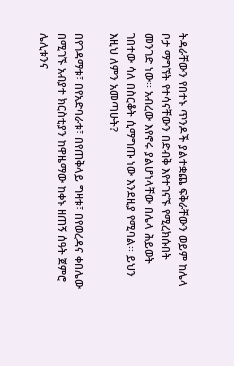ትዳራቸውን የበተኑ ጥንዶች ያልተቋጨ ፍቅራቸውን ወይም ከሌላ ቦታ ማግኘት የተሳናቸውን በድብቅ እየተገናኙ የሚረክሱበት መንገድ ነው፡፡ አብረው እየኖሩ ያልሆነላቸው በሌላ ሕይወት ገበተው ሳለ በስርቆት ሲማግጡ ነው እንደዚያ የሚባል፡፡ ይህን እዚህ ለምን አመጣሁት?

በየገዳማቱ፣ በየአድባራቱ፣ በየጠቅላይ ግዛቱ፣ በየወረዳና ቀበሌው በሚገኙ አብያተ ክርስቲያን ከዋዜማው ከቀኑ ዘጠኝ ሰዓት ጀምሮ ሌሊቱንና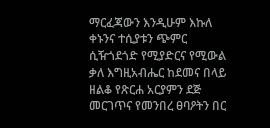ማርፈጃውን እንዲሁም እኩለ ቀኑንና ተሲያቱን ጭምር ሲዥጎደጎድ የሚያድርና የሚውል ቃለ እግዚአብሔር ከደመና በላይ ዘልቆ የጽርሐ አርያምን ደጅ መርገጥና የመንበረ ፀባዖትን በር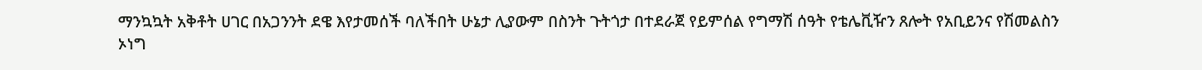ማንኳኳት አቅቶት ሀገር በአጋንንት ደዌ እየታመሰች ባለችበት ሁኔታ ሊያውም በስንት ጉትጎታ በተደራጀ የይምሰል የግማሽ ሰዓት የቴሌቪዥን ጸሎት የአቢይንና የሽመልስን ኦነግ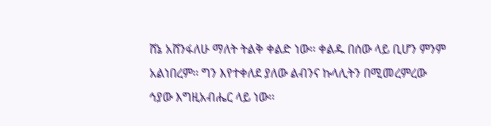ሸኔ አሸንፋለሁ ማለት ትልቅ ቀልድ ነው፡፡ ቀልዱ በሰው ላይ ቢሆን ምንም አልነበረም፡፡ ግን እየተቀለደ ያለው ልብንና ኩላሊትን በሚመረምረው ኅያው እግዚአብሔር ላይ ነው፡፡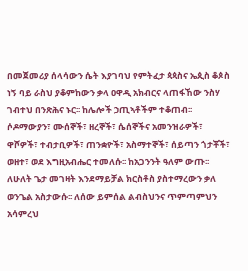በመጀመሪያ ሰላሳውን ሴት እያገባህ የምትፈታ ጳጳስና ኤጲስ ቆጶስ ነኝ ባይ ራስህ ያቆምከውን ቃላ ዐዋዲ አክብርና ላጠፋኸው ንስሃ ገብተህ በንጽሕና ኑር፡፡ ከሌሎች ኃጢኣቶችም ተቆጠብ፡፡ ሶዶማውያን፣ ሙሰኞች፣ ዘረኞች፣ ሴሰኞችና አመንዝራዎች፣ ዋሾዎች፣ ተብታቢዎች፣ ጠንቋዮች፣ አስማተኞች፣ ሰይጣን ጎታቾች፣ ወዘተ፣ ወደ እግዚአብሔር ተመለሱ፡፡ ከአጋንንት ዓለም ውጡ፡፡ ለሁለት ጌታ መገዛት እንደማይቻል ክርስቶስ ያስተማረውን ቃለ ወንጌል አስታውሱ፡፡ ለሰው ይምሰል ልብስህንና ጥምጣምህን አሳምረህ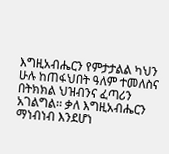እግዚአብሔርን የምታታልል ካህን ሁሉ ከጠፋህበት ዓለም ተመለስና በትክክል ህዝብንና ፈጣሪን አገልግል፡፡ ቃለ እግዚአብሔርን ማነብነብ እንደሆነ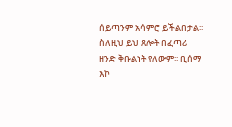ሰይጣንም አሳምሮ ይችልበታል፡፡ ስለዚህ ይህ ጸሎት በፈጣሪ ዘንድ ቅቡልነት የለውም፡፡ ቢሰማ እኮ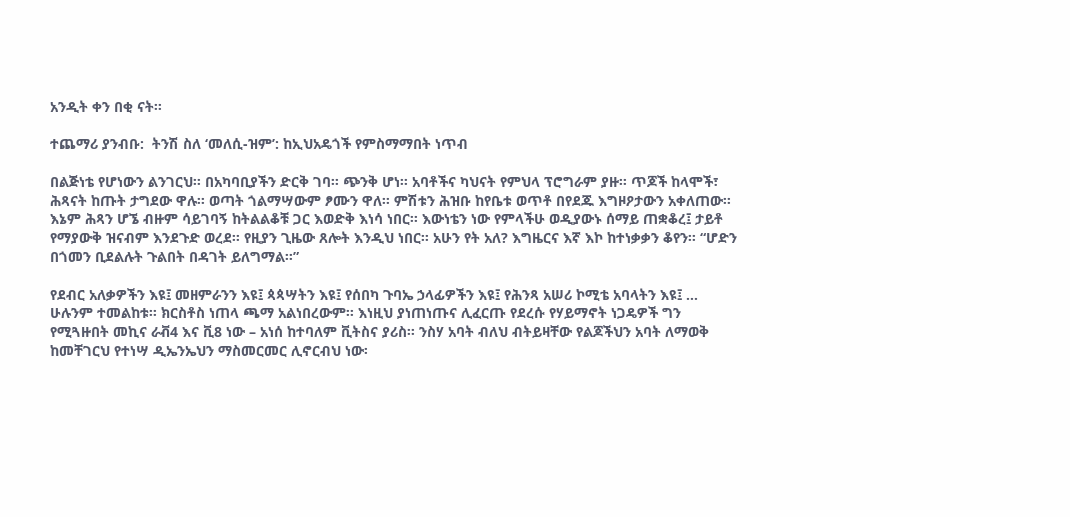አንዲት ቀን በቂ ናት፡፡

ተጨማሪ ያንብቡ:  ትንሽ ስለ ‘መለሲ-ዝም’: ከኢህአዴጎች የምስማማበት ነጥብ

በልጅነቴ የሆነውን ልንገርህ፡፡ በአካባቢያችን ድርቅ ገባ፡፡ ጭንቅ ሆነ፡፡ አባቶችና ካህናት የምህላ ፕሮግራም ያዙ፡፡ ጥጆች ከላሞች፣ ሕጻናት ከጡት ታግደው ዋሉ፡፡ ወጣት ጎልማሣውም ፆሙን ዋለ፡፡ ምሽቱን ሕዝቡ ከየቤቱ ወጥቶ በየደጁ እግዞዖታውን አቀለጠው፡፡ እኔም ሕጻን ሆኜ ብዙም ሳይገባኝ ከትልልቆቹ ጋር እወድቅ እነሳ ነበር፡፡ እውነቴን ነው የምላችሁ ወዲያውኑ ሰማይ ጠቋቆረ፤ ታይቶ የማያውቅ ዝናብም እንደጉድ ወረደ፡፡ የዚያን ጊዜው ጸሎት እንዲህ ነበር፡፡ አሁን የት አለ? እግዜርና እኛ እኮ ከተነቃቃን ቆየን፡፡ “ሆድን በጎመን ቢደልሉት ጉልበት በዳገት ይለግማል፡፡”

የደብር አለቃዎችን እዩ፤ መዘምራንን እዩ፤ ጳጳሣትን እዩ፤ የሰበካ ጉባኤ ኃላፊዎችን እዩ፤ የሕንጻ አሠሪ ኮሚቴ አባላትን እዩ፤ … ሁሉንም ተመልከቱ፡፡ ክርስቶስ ነጠላ ጫማ አልነበረውም፡፡ እነዚህ ያነጠነጡና ሊፈርጡ የደረሱ የሃይማኖት ነጋዴዎች ግን የሚጓዙበት መኪና ራቭ4 እና ቪ8 ነው – አነሰ ከተባለም ቪትስና ያሪስ፡፡ ንስሃ አባት ብለህ ብትይዛቸው የልጆችህን አባት ለማወቅ ከመቸገርህ የተነሣ ዲኤንኤህን ማስመርመር ሊኖርብህ ነው፡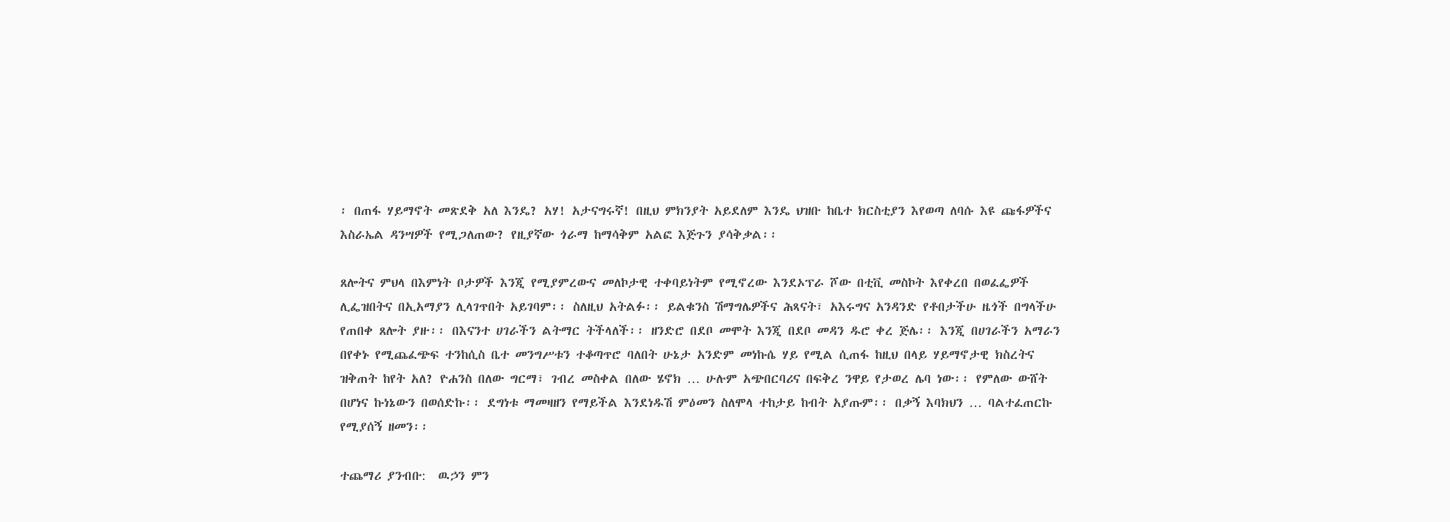፡ በጠፋ ሃይማኖት መጽደቅ አለ እንዴ? አሃ! አታናግሩኛ! በዚህ ምክንያት አይደለም እንዴ ህዝቡ ከቤተ ክርስቲያን እየወጣ ለባሱ እዩ ጩፋዎችና እስራኤል ዳንሣዎች የሚጋለጠው? የዚያኛው ጎራማ ከማሳቅም አልፎ እጅጉን ያሳቅቃል፡፡

ጸሎትና ምህላ በእምነት ቦታዎች እንጂ የሚያምረውና መለኮታዊ ተቀባይነትም የሚኖረው እንደኦፕራ ሾው በቲቪ መስኮት እየቀረበ በወፈፌዎች ሊፌዝበትና በኢአማያን ሊላገጥበት አይገባም፡፡ ስለዚህ አትልፉ፡፡ ይልቁንስ ሽማግሌዎችና ሕጻናት፣ አእሩግና አንዳንድ የቶበታችሁ ዜጎች በግላችሁ የጠበቀ ጸሎት ያዙ፡፡ በእናንተ ሀገራችን ልትማር ትችላለች፡፡ ዘንድሮ በደቦ መሞት እንጂ በደቦ መዳን ዱሮ ቀረ ጅሌ፡፡ እንጂ በሀገራችን አማራን በየቀኑ የሚጨፈጭፍ ተንከሲስ ቤተ መንግሥቱን ተቆጣጥሮ ባለበት ሁኔታ አንድም መነኩሴ ሃይ የሚል ሲጠፋ ከዚህ በላይ ሃይማኖታዊ ክስረትና ዝቅጠት ከየት አለ? ዮሐንስ በለው ግርማ፣ ገብረ መስቀል በለው ሄኖክ … ሁሉም አጭበርባሪና በፍቅረ ንዋይ የታወረ ሌባ ነው፡፡ የምለው ውሸት በሆነና ኩነኔውን በወሰድኩ፡፡ ደግነቱ ማመዛዘን የማይችል እንደነዱሽ ምዕመን ስለሞላ ተከታይ ከብት አያጡም፡፡ በቃኝ እባክህን … ባልተፈጠርኩ የሚያሰኝ ዘመን፡፡

ተጨማሪ ያንብቡ:  ዉኃን ምን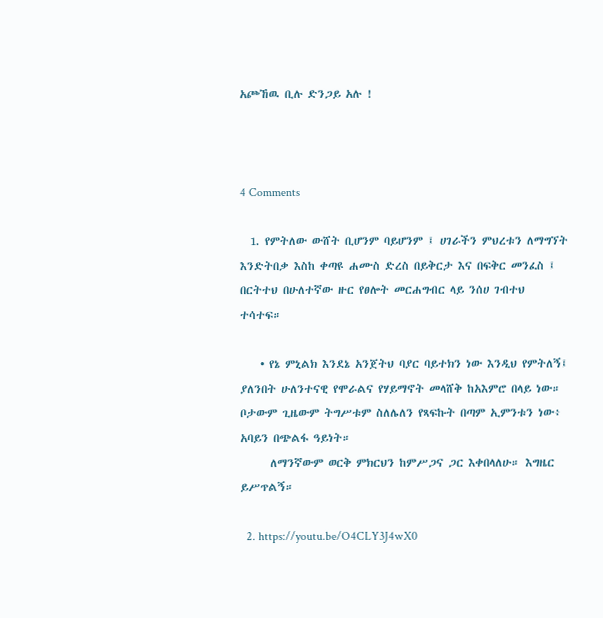አጮኸዉ ቢሉ ድንጋይ አሉ !



4 Comments

  1. የምትለው ውሸት ቢሆንም ባይሆንም ፤ ሀገራችን ምህረቱን ለማግኘት እንድትበቃ እስከ ቀጣዩ ሐሙስ ድረስ በይቅርታ እና በፍቅር መንፈስ ፤ በርትተህ በሁለተኛው ዙር የፀሎት መርሐግብር ላይ ንሰሀ ገብተህ ተሳተፍ።

    • የኔ ምኒልክ እንደኔ አንጀትህ ባያር ባይተክን ነው እንዲህ የምትለኝ፤ ያለንበት ሁለንተናዊ የሞራልና የሃይማኖት መላሸቅ ከአእምሮ በላይ ነው። ቦታውም ጊዜውም ትግሥቱም ስለሌለን የጻፍኩት በጣም ኢምንቱን ነው፥ አባይን በጭልፋ ዓይነት።
      ለማንኛውም ወርቅ ምክርህን ከምሥጋና ጋር እቀበላለሁ። እግዜር ይሥጥልኝ።

  2. https://youtu.be/O4CLY3J4wX0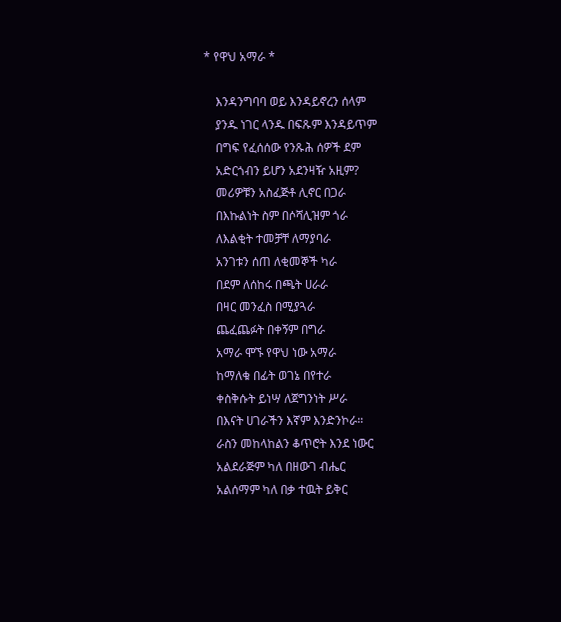* የዋህ አማራ *

    እንዳንግባባ ወይ እንዳይኖረን ሰላም
    ያንዱ ነገር ላንዱ በፍጹም እንዳይጥም
    በግፍ የፈሰሰው የንጹሕ ሰዎች ደም
    አድርጎብን ይሆን አደንዛዥ አዚም?
    መሪዎቹን አስፈጅቶ ሊኖር በጋራ
    በእኩልነት ስም በሶሻሊዝም ጎራ
    ለእልቂት ተመቻቸ ለማያባራ
    አንገቱን ሰጠ ለቂመኞች ካራ
    በደም ለሰከሩ በጫት ሀራራ
    በዛር መንፈስ በሚያጓራ
    ጨፈጨፉት በቀኝም በግራ
    አማራ ሞኙ የዋህ ነው አማራ
    ከማለቁ በፊት ወገኔ በየተራ
    ቀስቅሱት ይነሣ ለጀግንነት ሥራ
    በእናት ሀገራችን እኛም እንድንኮራ።
    ራስን መከላከልን ቆጥሮት እንደ ነውር
    አልደራጅም ካለ በዘውገ ብሔር
    አልሰማም ካለ በቃ ተዉት ይቅር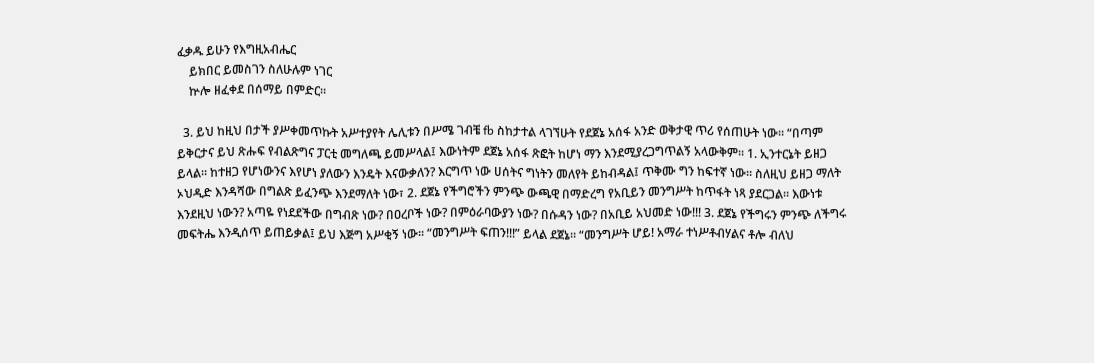ፈቃዱ ይሁን የእግዚአብሔር
    ይክበር ይመስገን ስለሁሉም ነገር
    ኵሎ ዘፈቀደ በሰማይ በምድር።

  3. ይህ ከዚህ በታች ያሥቀመጥኩት አሥተያየት ሌሊቱን በሥሜ ገብቼ fb ስከታተል ላገኘሁት የደጀኔ አሰፋ አንድ ወቅታዊ ጥሪ የሰጠሁት ነው። “በጣም ይቅርታና ይህ ጽሑፍ የብልጽግና ፓርቲ መግለጫ ይመሥላል፤ እውነትም ደጀኔ አሰፋ ጽፎት ከሆነ ማን እንደሚያረጋግጥልኝ አላውቅም። 1. ኢንተርኔት ይዘጋ ይላል። ከተዘጋ የሆነውንና እየሆነ ያለውን እንዴት እናውቃለን? እርግጥ ነው ሀሰትና ግነትን መለየት ይከብዳል፤ ጥቅሙ ግን ከፍተኛ ነው። ስለዚህ ይዘጋ ማለት ኦህዲድ እንዳሻው በግልጽ ይፈንጭ እንደማለት ነው፣ 2. ደጀኔ የችግሮችን ምንጭ ውጫዊ በማድረግ የአቢይን መንግሥት ከጥፋት ነጻ ያደርጋል። እውነቱ እንደዚህ ነውን? አጣዬ የነደደችው በግብጽ ነው? በዐረቦች ነው? በምዕራባውያን ነው? በሱዳን ነው? በአቢይ አህመድ ነው!!! 3. ደጀኔ የችግሩን ምንጭ ለችግሩ መፍትሔ እንዲሰጥ ይጠይቃል፤ ይህ እጅግ አሥቂኝ ነው። “መንግሥት ፍጠን!!!” ይላል ደጀኔ። “መንግሥት ሆይ! አማራ ተነሥቶብሃልና ቶሎ ብለህ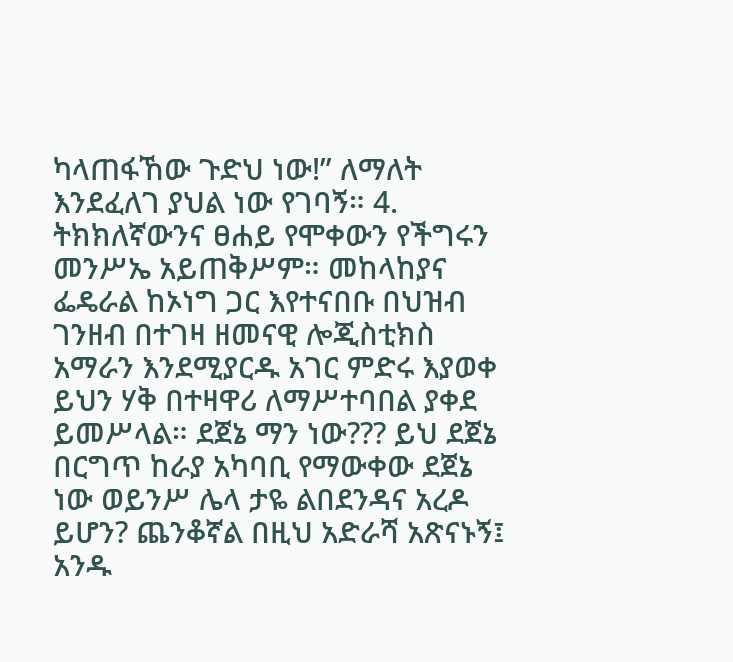ካላጠፋኸው ጉድህ ነው!” ለማለት እንደፈለገ ያህል ነው የገባኝ። 4. ትክክለኛውንና ፀሐይ የሞቀውን የችግሩን መንሥኤ አይጠቅሥም። መከላከያና ፌዴራል ከኦነግ ጋር እየተናበቡ በህዝብ ገንዘብ በተገዛ ዘመናዊ ሎጂስቲክስ አማራን እንደሚያርዱ አገር ምድሩ እያወቀ ይህን ሃቅ በተዛዋሪ ለማሥተባበል ያቀደ ይመሥላል። ደጀኔ ማን ነው??? ይህ ደጀኔ በርግጥ ከራያ አካባቢ የማውቀው ደጀኔ ነው ወይንሥ ሌላ ታዬ ልበደንዳና አረዶ ይሆን? ጨንቆኛል በዚህ አድራሻ አጽናኑኝ፤ አንዱ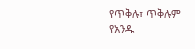የጥቅሉ፣ ጥቅሉም የአንዱ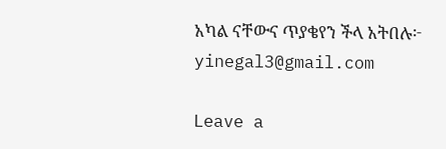አካል ናቸውና ጥያቄየን ችላ አትበሉ፦ yinegal3@gmail.com

Leave a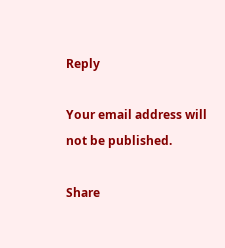Reply

Your email address will not be published.

Share